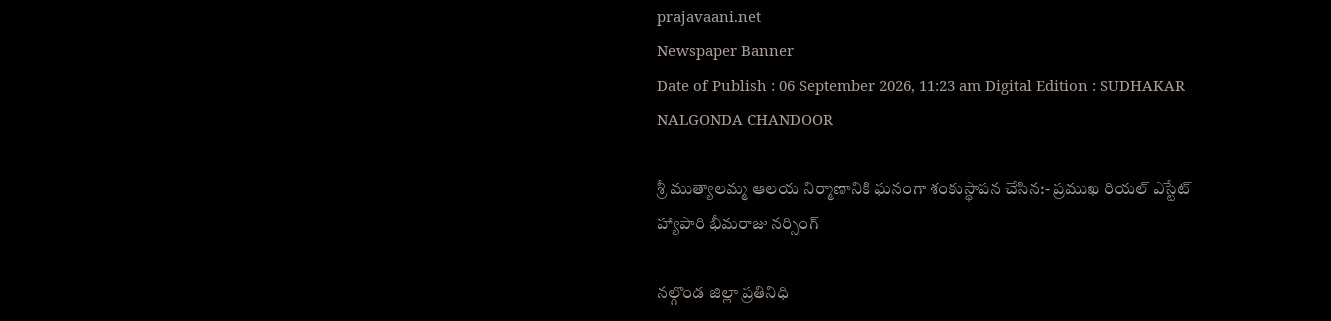prajavaani.net
Newspaper Banner
Date of Publish : 06 September 2026, 11:23 am Digital Edition : SUDHAKAR NALGONDA CHANDOOR

శ్రీ ముత్యాలమ్మ ఆలయ నిర్మాణానికి ఘనంగా శంకుస్థాపన చేసిన:- ప్రముఖ రియల్ ఎస్టేట్ హ్యాపారి భీమరాజు నర్సింగ్

నల్గొండ జిల్లా ప్రతినిధి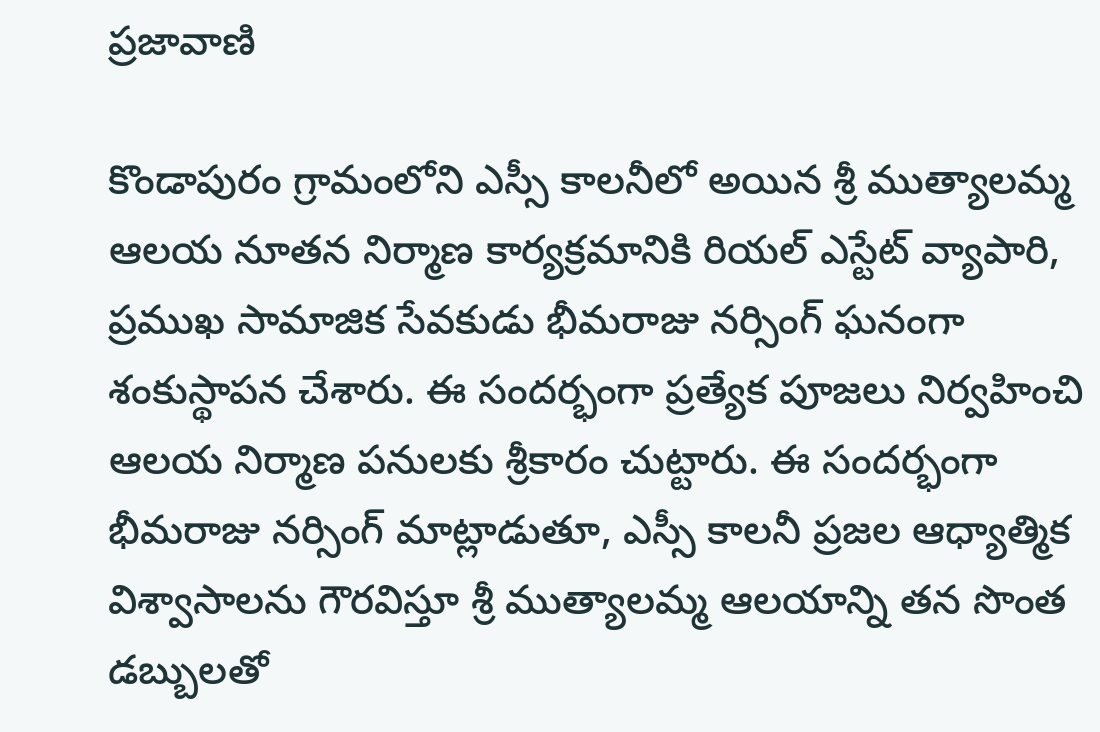ప్రజావాణి

కొండాపురం గ్రామంలోని ఎస్సీ కాలనీలో అయిన శ్రీ ముత్యాలమ్మ ఆలయ నూతన నిర్మాణ కార్యక్రమానికి రియల్ ఎస్టేట్ వ్యాపారి, ప్రముఖ సామాజిక సేవకుడు భీమరాజు నర్సింగ్ ఘనంగా శంకుస్థాపన చేశారు. ఈ సందర్భంగా ప్రత్యేక పూజలు నిర్వహించి ఆలయ నిర్మాణ పనులకు శ్రీకారం చుట్టారు. ఈ సందర్భంగా భీమరాజు నర్సింగ్ మాట్లాడుతూ, ఎస్సీ కాలనీ ప్రజల ఆధ్యాత్మిక విశ్వాసాలను గౌరవిస్తూ శ్రీ ముత్యాలమ్మ ఆలయాన్ని తన సొంత డబ్బులతో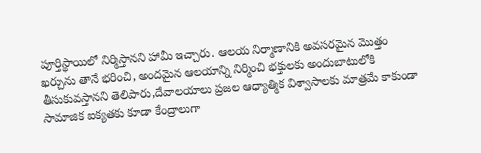పూర్తిస్థాయిలో నిర్మిస్తానని హామీ ఇచ్చారు. ఆలయ నిర్మాణానికి అవసరమైన మొత్తం ఖర్చును తానే భరించి, అందమైన ఆలయాన్ని నిర్మించి భక్తులకు అందుబాటులోకి తీసుకువస్తానని తెలిపారు,దేవాలయాలు ప్రజల ఆధ్యాత్మిక విశ్వాసాలకు మాత్రమే కాకుండా సామాజిక ఐక్యతకు కూడా కేంద్రాలుగా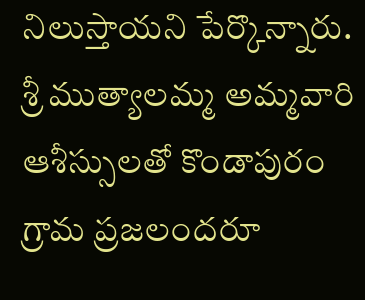నిలుస్తాయని పేర్కొన్నారు. శ్రీ ముత్యాలమ్మ అమ్మవారి ఆశీస్సులతో కొండాపురం గ్రామ ప్రజలందరూ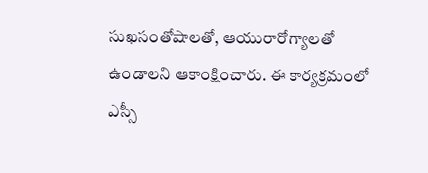సుఖసంతోషాలతో, ఆయురారోగ్యాలతో ఉండాలని ఆకాంక్షించారు. ఈ కార్యక్రమంలో ఎస్సీ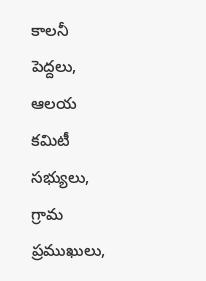కాలనీ పెద్దలు, ఆలయ కమిటీ సభ్యులు, గ్రామ ప్రముఖులు,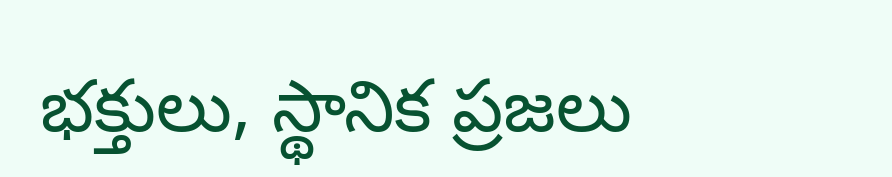భక్తులు, స్థానిక ప్రజలు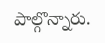పాల్గొన్నారు.